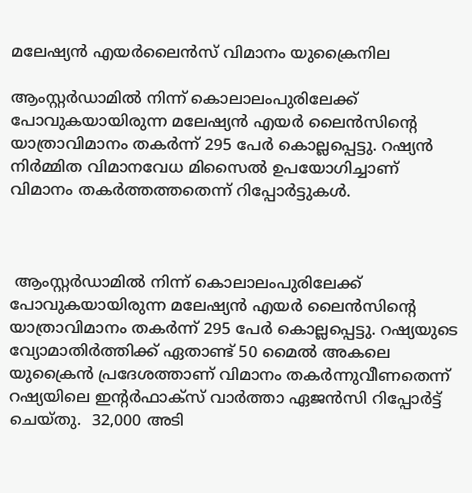മലേഷ്യന്‍ എയര്‍ലൈന്‍സ് വിമാനം യുക്രൈനില

ആംസ്റ്റര്‍ഡാമില്‍ നിന്ന് കൊലാലംപുരിലേക്ക് പോവുകയായിരുന്ന മലേഷ്യന്‍ എയര്‍ ലൈന്‍സിന്‍റെ യാത്രാവിമാനം തകര്‍ന്ന് 295 പേര്‍ കൊല്ലപ്പെട്ടു. റഷ്യന്‍ നിര്‍മ്മിത വിമാനവേധ മിസൈല്‍ ഉപയോഗിച്ചാണ് വിമാനം തകര്‍ത്തത്തതെന്ന് റിപ്പോര്‍ട്ടുകള്‍.



 ആംസ്റ്റര്‍ഡാമില്‍ നിന്ന് കൊലാലംപുരിലേക്ക് പോവുകയായിരുന്ന മലേഷ്യന്‍ എയര്‍ ലൈന്‍സിന്‍റെ യാത്രാവിമാനം തകര്‍ന്ന് 295 പേര്‍ കൊല്ലപ്പെട്ടു. റഷ്യയുടെ വ്യോമാതിര്‍ത്തിക്ക് ഏതാണ്ട് 50 മൈല്‍ അകലെ യുക്രൈന്‍ പ്രദേശത്താണ് വിമാനം തകര്‍ന്നുവീണതെന്ന് റഷ്യയിലെ ഇന്റര്‍ഫാക്‌സ് വാര്‍ത്താ ഏജന്‍സി റിപ്പോര്‍ട്ട് ചെയ്തു.  32,000 അടി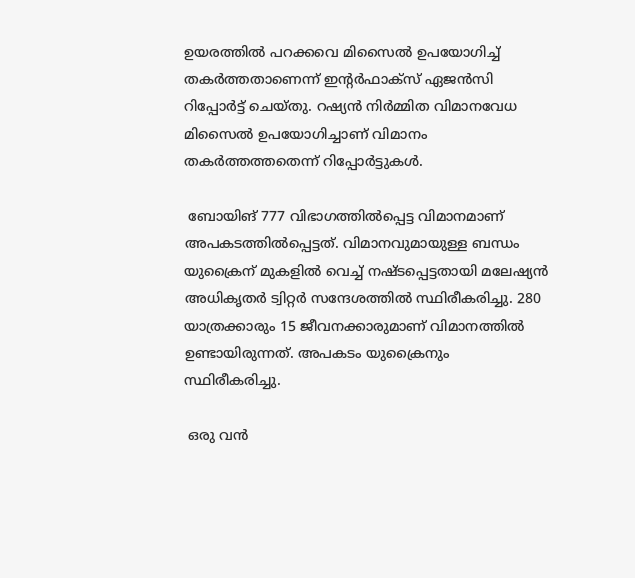ഉയരത്തില്‍ പറക്കവെ മിസൈല്‍ ഉപയോഗിച്ച് തകര്‍ത്തതാണെന്ന് ഇന്റര്‍ഫാക്‌സ് ഏജന്‍സി റിപ്പോര്‍ട്ട് ചെയ്തു. റഷ്യന്‍ നിര്‍മ്മിത വിമാനവേധ മിസൈല്‍ ഉപയോഗിച്ചാണ് വിമാനം തകര്‍ത്തത്തതെന്ന് റിപ്പോര്‍ട്ടുകള്‍.

 ബോയിങ് 777 വിഭാഗത്തില്‍പ്പെട്ട വിമാനമാണ് അപകടത്തില്‍പ്പെട്ടത്. വിമാനവുമായുള്ള ബന്ധം യുക്രൈന് മുകളില്‍ വെച്ച് നഷ്ടപ്പെട്ടതായി മലേഷ്യന്‍ അധികൃതര്‍ ട്വിറ്റര്‍ സന്ദേശത്തില്‍ സ്ഥിരീകരിച്ചു. 280 യാത്രക്കാരും 15 ജീവനക്കാരുമാണ് വിമാനത്തില്‍ ഉണ്ടായിരുന്നത്. അപകടം യുക്രൈനും സ്ഥിരീകരിച്ചു.

 ഒരു വന്‍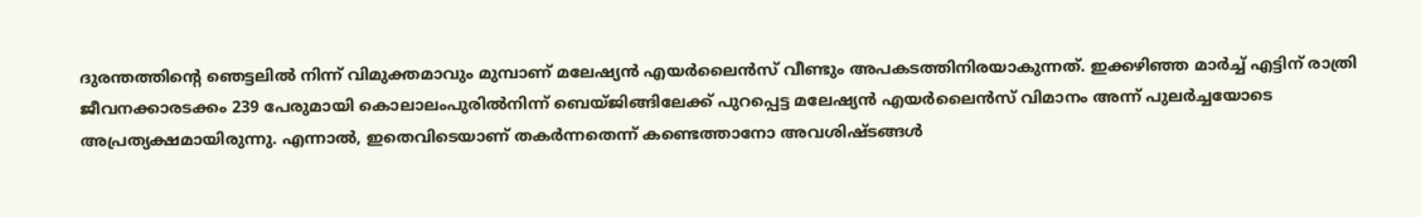ദുരന്തത്തിന്റെ ഞെട്ടലില്‍ നിന്ന് വിമുക്തമാവും മുമ്പാണ് മലേഷ്യന്‍ എയര്‍ലൈന്‍സ് വീണ്ടും അപകടത്തിനിരയാകുന്നത്. ഇക്കഴിഞ്ഞ മാര്‍ച്ച് എട്ടിന് രാത്രി ജീവനക്കാരടക്കം 239 പേരുമായി കൊലാലംപുരില്‍നിന്ന് ബെയ്ജിങ്ങിലേക്ക് പുറപ്പെട്ട മലേഷ്യന്‍ എയര്‍ലൈന്‍സ് വിമാനം അന്ന് പുലര്‍ച്ചയോടെ അപ്രത്യക്ഷമായിരുന്നു. എന്നാല്‍, ഇതെവിടെയാണ് തകര്‍ന്നതെന്ന് കണ്ടെത്താനോ അവശിഷ്ടങ്ങള്‍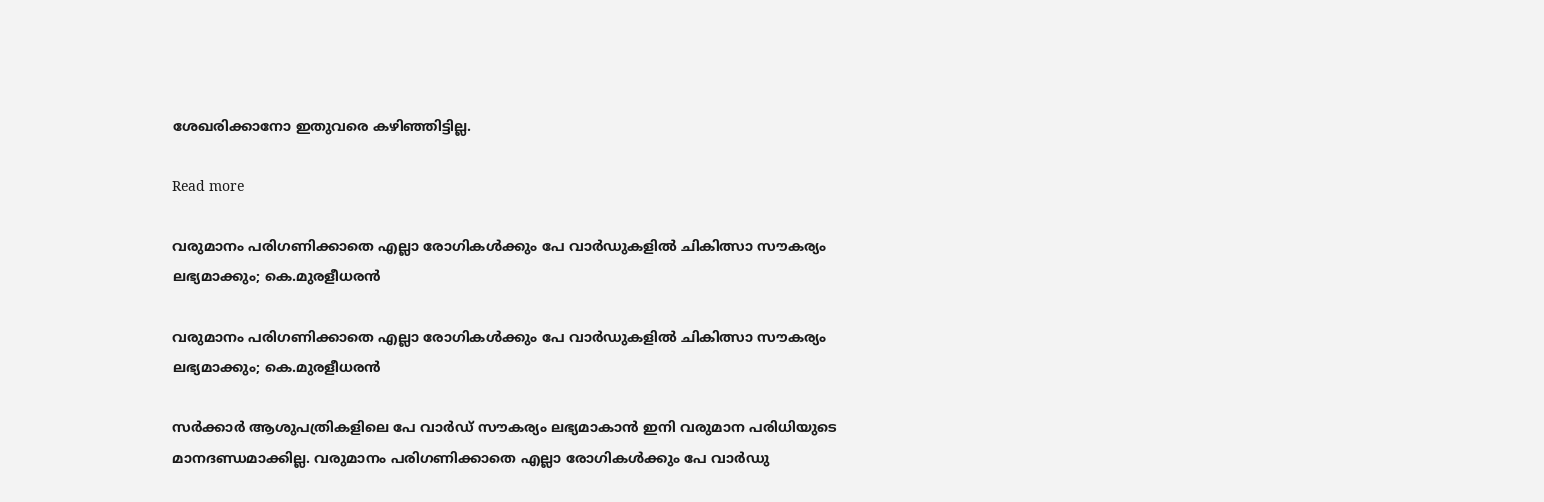ശേഖരിക്കാനോ ഇതുവരെ കഴിഞ്ഞിട്ടില്ല.

Read more

വരുമാനം പരിഗണിക്കാതെ എല്ലാ രോഗികൾക്കും പേ വാർഡുകളിൽ ചികിത്സാ സൗകര്യം ലഭ്യമാക്കും; കെ.മുരളീധരൻ

വരുമാനം പരിഗണിക്കാതെ എല്ലാ രോഗികൾക്കും പേ വാർഡുകളിൽ ചികിത്സാ സൗകര്യം ലഭ്യമാക്കും; കെ.മുരളീധരൻ

സർക്കാർ ആശുപത്രികളിലെ പേ വാർഡ് സൗകര്യം ലഭ്യമാകാൻ ഇനി വരുമാന പരിധിയുടെ മാനദണ്ഡമാക്കില്ല. വരുമാനം പരിഗണിക്കാതെ എല്ലാ രോഗികൾക്കും പേ വാർഡു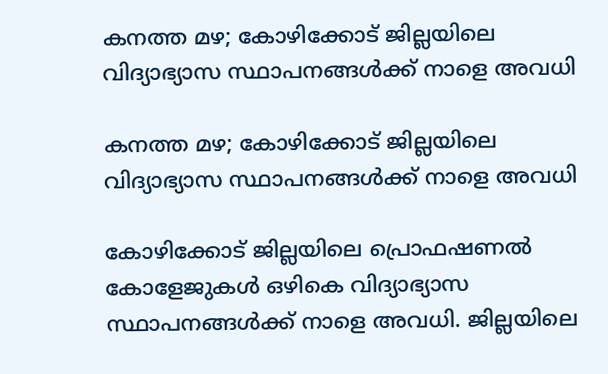കനത്ത മഴ; കോഴിക്കോട് ജില്ലയിലെ വിദ്യാഭ്യാസ സ്ഥാപനങ്ങൾക്ക് നാളെ അവധി

കനത്ത മഴ; കോഴിക്കോട് ജില്ലയിലെ വിദ്യാഭ്യാസ സ്ഥാപനങ്ങൾക്ക് നാളെ അവധി

കോഴിക്കോട് ജില്ലയിലെ പ്രൊഫഷണൽ കോളേജുകൾ ഒഴികെ വിദ്യാഭ്യാസ സ്ഥാപനങ്ങൾക്ക് നാളെ അവധി. ജില്ലയിലെ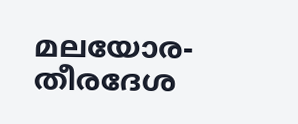മലയോര- തീരദേശ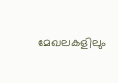മേഖലകളിലും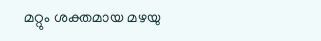മറ്റും ശക്തമായ മഴയു